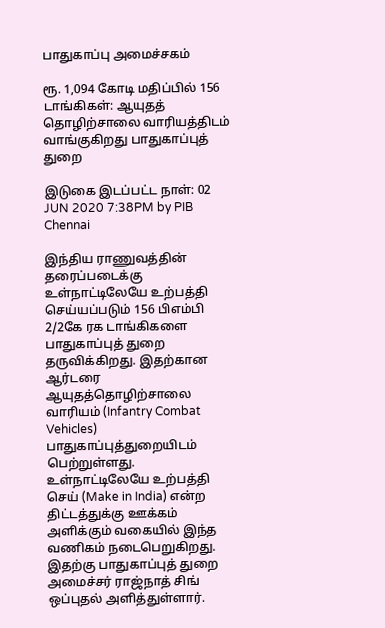பாதுகாப்பு அமைச்சகம்

ரூ. 1,094 கோடி மதிப்பில் 156 டாங்கிகள்: ஆயுதத் தொழிற்சாலை வாரியத்திடம் வாங்குகிறது பாதுகாப்புத் துறை

இடுகை இடப்பட்ட நாள்: 02 JUN 2020 7:38PM by PIB Chennai

இந்திய ராணுவத்தின் தரைப்படைக்கு உள்நாட்டிலேயே உற்பத்தி செய்யப்படும் 156 பிஎம்பி 2/2கே ரக டாங்கிகளை பாதுகாப்புத் துறை தருவிக்கிறது. இதற்கான ஆர்டரை ஆயுதத்தொழிற்சாலை வாரியம் (Infantry Combat Vehicles) பாதுகாப்புத்துறையிடம் பெற்றுள்ளது. உள்நாட்டிலேயே உற்பத்தி செய் (Make in India) என்ற திட்டத்துக்கு ஊக்கம் அளிக்கும் வகையில் இந்த வணிகம் நடைபெறுகிறது. இதற்கு பாதுகாப்புத் துறை அமைச்சர் ராஜ்நாத் சிங் ஒப்புதல் அளித்துள்ளார்.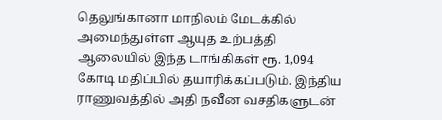தெலுங்கானா மாநிலம் மேடக்கில் அமைந்துள்ள ஆயுத உற்பத்தி ஆலையில் இந்த டாங்கிகள் ரூ. 1,094 கோடி மதிப்பில் தயாரிக்கப்படும். இந்திய ராணுவத்தில் அதி நவீன வசதிகளுடன்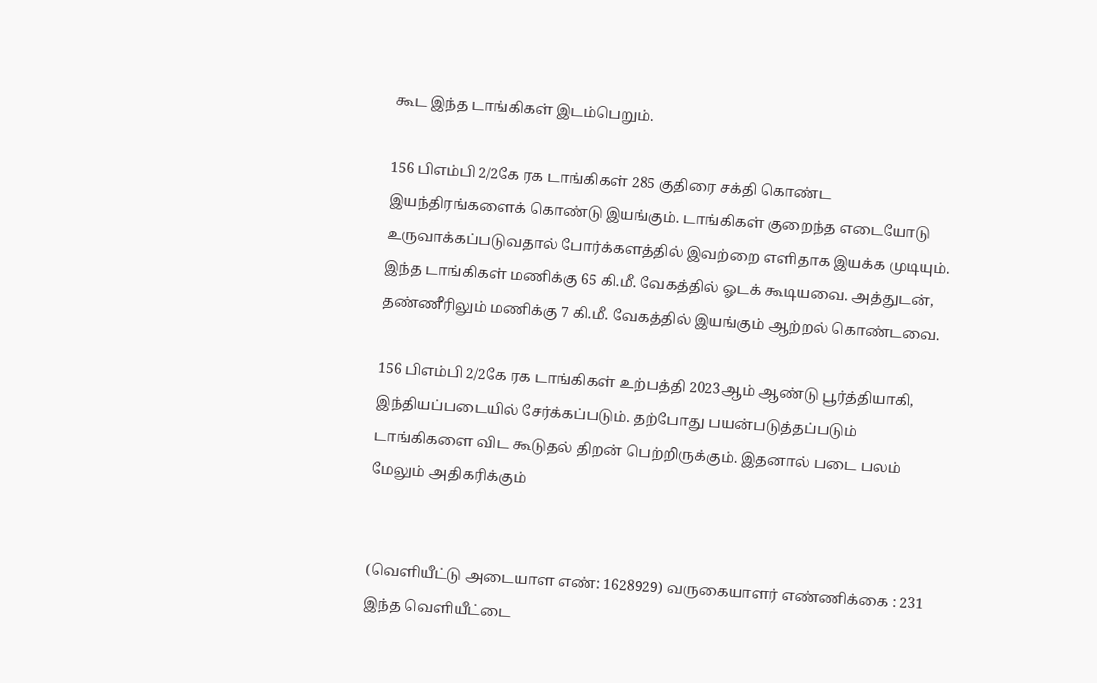கூட இந்த டாங்கிகள் இடம்பெறும்.

156 பிஎம்பி 2/2கே ரக டாங்கிகள் 285 குதிரை சக்தி கொண்ட இயந்திரங்களைக் கொண்டு இயங்கும். டாங்கிகள் குறைந்த எடையோடு உருவாக்கப்படுவதால் போர்க்களத்தில் இவற்றை எளிதாக இயக்க முடியும். இந்த டாங்கிகள் மணிக்கு 65 கி.மீ. வேகத்தில் ஓடக் கூடியவை. அத்துடன், தண்ணீரிலும் மணிக்கு 7 கி.மீ. வேகத்தில் இயங்கும் ஆற்றல் கொண்டவை.

156 பிஎம்பி 2/2கே ரக டாங்கிகள் உற்பத்தி 2023ஆம் ஆண்டு பூர்த்தியாகி, இந்தியப்படையில் சேர்க்கப்படும். தற்போது பயன்படுத்தப்படும் டாங்கிகளை விட கூடுதல் திறன் பெற்றிருக்கும். இதனால் படை பலம் மேலும் அதிகரிக்கும்


(வெளியீட்டு அடையாள எண்: 1628929) வருகையாளர் எண்ணிக்கை : 231
இந்த வெளியீட்டை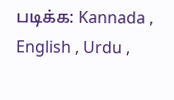படிக்க: Kannada , English , Urdu ,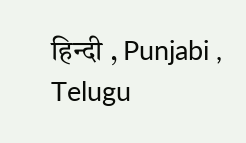हिन्दी , Punjabi , Telugu